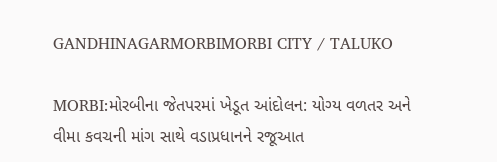GANDHINAGARMORBIMORBI CITY / TALUKO

MORBI:મોરબીના જેતપરમાં ખેડૂત આંદોલન: યોગ્ય વળતર અને વીમા કવચની માંગ સાથે વડાપ્રધાનને રજૂઆત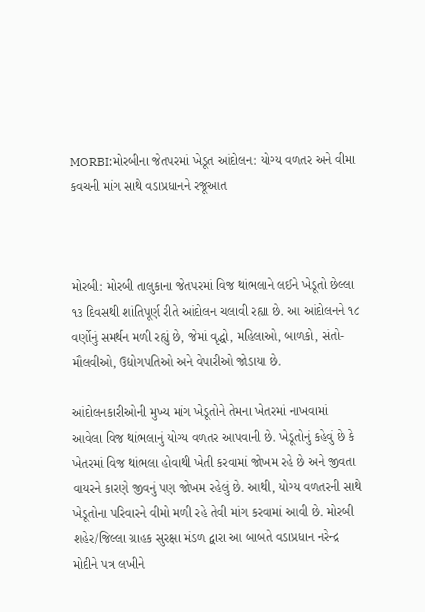MORBI:મોરબીના જેતપરમાં ખેડૂત આંદોલન: યોગ્ય વળતર અને વીમા કવચની માંગ સાથે વડાપ્રધાનને રજૂઆત



મોરબી: મોરબી તાલુકાના જેતપરમાં વિજ થાંભલાને લઈને ખેડૂતો છેલ્લા ૧૩ દિવસથી શાંતિપૂર્ણ રીતે આંદોલન ચલાવી રહ્યા છે. આ આંદોલનને ૧૮ વર્ણોનું સમર્થન મળી રહ્યું છે, જેમાં વૃદ્ધો, મહિલાઓ, બાળકો, સંતો-મૌલવીઓ, ઉદ્યોગપતિઓ અને વેપારીઓ જોડાયા છે.

આંદોલનકારીઓની મુખ્ય માંગ ખેડૂતોને તેમના ખેતરમાં નાખવામાં આવેલા વિજ થાંભલાનું યોગ્ય વળતર આપવાની છે. ખેડૂતોનું કહેવું છે કે ખેતરમાં વિજ થાંભલા હોવાથી ખેતી કરવામાં જોખમ રહે છે અને જીવતા વાયરને કારણે જીવનું પણ જોખમ રહેલું છે. આથી, યોગ્ય વળતરની સાથે ખેડૂતોના પરિવારને વીમો મળી રહે તેવી માંગ કરવામાં આવી છે. મોરબી શહેર/જિલ્લા ગ્રાહક સુરક્ષા મંડળ દ્વારા આ બાબતે વડાપ્રધાન નરેન્દ્ર મોદીને પત્ર લખીને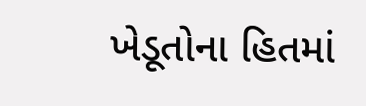ખેડૂતોના હિતમાં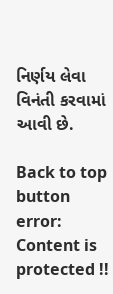નિર્ણય લેવા વિનંતી કરવામાં આવી છે.

Back to top button
error: Content is protected !!